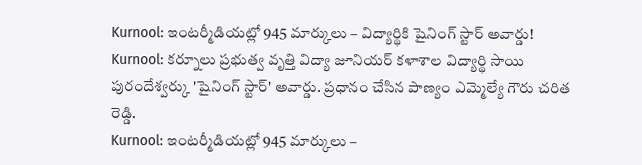Kurnool: ఇంటర్మీడియట్లో 945 మార్కులు – విద్యార్థికి షైనింగ్ స్టార్ అవార్డు!
Kurnool: కర్నూలు ప్రభుత్వ వృత్తి విద్యా జూనియర్ కళాశాల విద్యార్థి సాయి పురందేశ్వర్కు 'షైనింగ్ స్టార్' అవార్డు. ప్రధానం చేసిన పాణ్యం ఎమ్మెల్యే గౌరు చరిత రెడ్డి.
Kurnool: ఇంటర్మీడియట్లో 945 మార్కులు –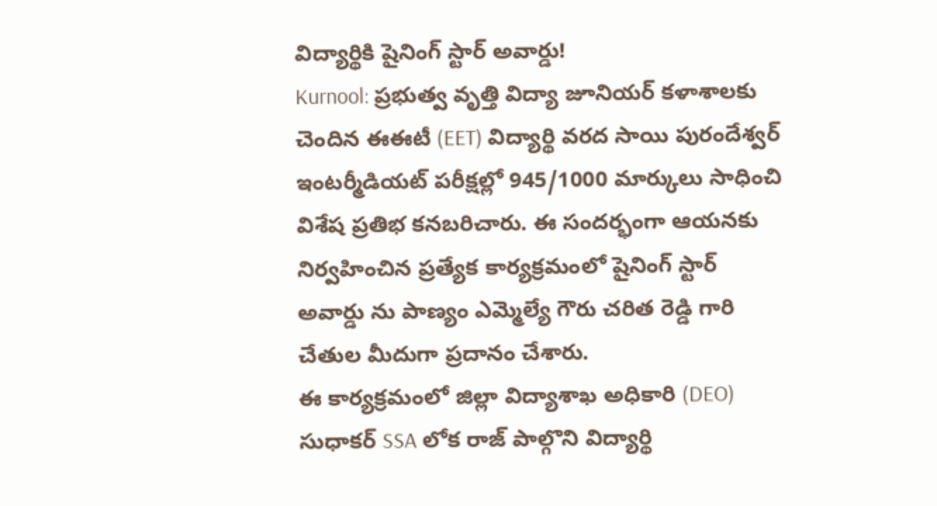విద్యార్థికి షైనింగ్ స్టార్ అవార్డు!
Kurnool: ప్రభుత్వ వృత్తి విద్యా జూనియర్ కళాశాలకు చెందిన ఈఈటీ (EET) విద్యార్థి వరద సాయి పురందేశ్వర్ ఇంటర్మీడియట్ పరీక్షల్లో 945/1000 మార్కులు సాధించి విశేష ప్రతిభ కనబరిచారు. ఈ సందర్భంగా ఆయనకు నిర్వహించిన ప్రత్యేక కార్యక్రమంలో షైనింగ్ స్టార్ అవార్డు ను పాణ్యం ఎమ్మెల్యే గౌరు చరిత రెడ్డి గారి చేతుల మీదుగా ప్రదానం చేశారు.
ఈ కార్యక్రమంలో జిల్లా విద్యాశాఖ అధికారి (DEO) సుధాకర్ SSA లోక రాజ్ పాల్గొని విద్యార్థి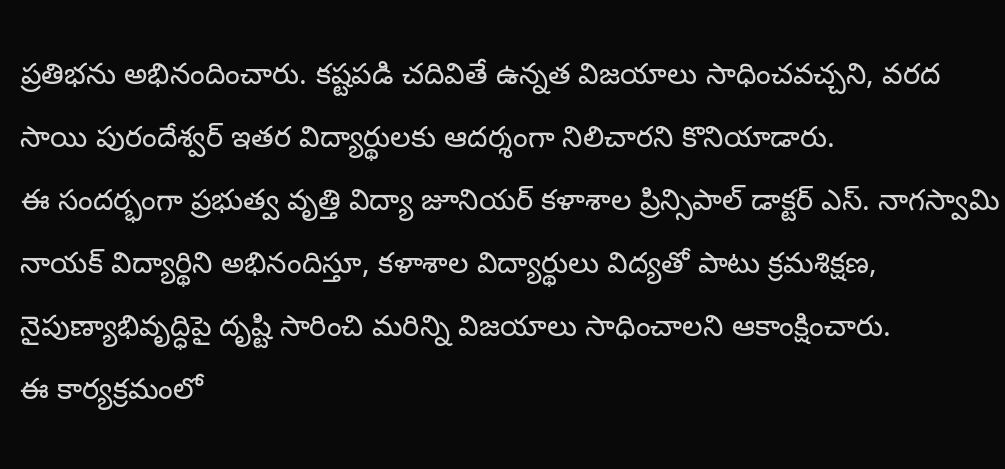ప్రతిభను అభినందించారు. కష్టపడి చదివితే ఉన్నత విజయాలు సాధించవచ్చని, వరద సాయి పురందేశ్వర్ ఇతర విద్యార్థులకు ఆదర్శంగా నిలిచారని కొనియాడారు.
ఈ సందర్భంగా ప్రభుత్వ వృత్తి విద్యా జూనియర్ కళాశాల ప్రిన్సిపాల్ డాక్టర్ ఎస్. నాగస్వామి నాయక్ విద్యార్థిని అభినందిస్తూ, కళాశాల విద్యార్థులు విద్యతో పాటు క్రమశిక్షణ, నైపుణ్యాభివృద్ధిపై దృష్టి సారించి మరిన్ని విజయాలు సాధించాలని ఆకాంక్షించారు.
ఈ కార్యక్రమంలో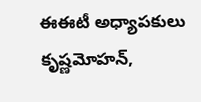ఈఈటీ అధ్యాపకులు కృష్ణమోహన్,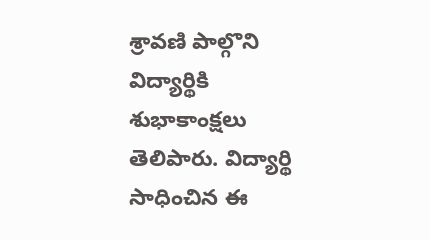శ్రావణి పాల్గొని విద్యార్థికి శుభాకాంక్షలు తెలిపారు. విద్యార్థి సాధించిన ఈ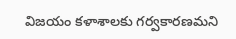విజయం కళాశాలకు గర్వకారణమని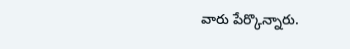వారు పేర్కొన్నారు.